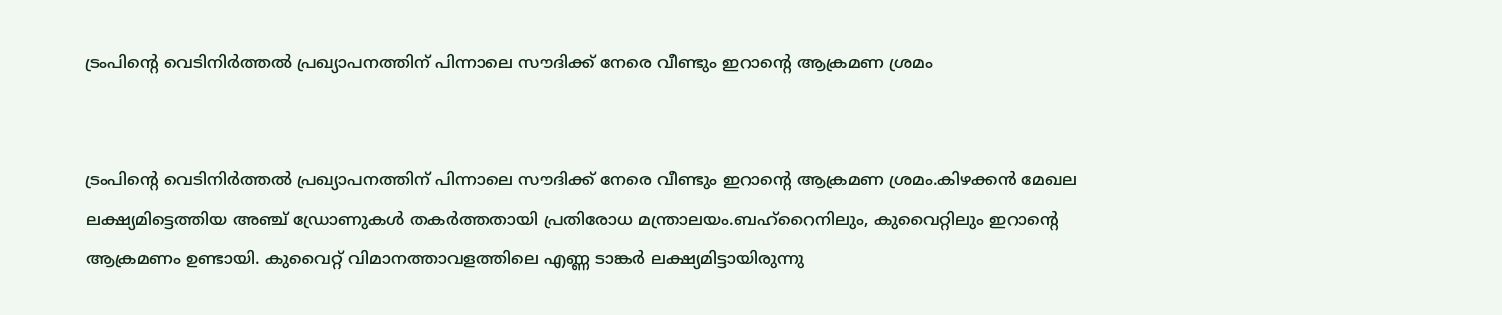ട്രംപിന്റെ വെടിനിർത്തൽ പ്രഖ്യാപനത്തിന് പിന്നാലെ സൗദിക്ക് നേരെ വീണ്ടും ഇറാന്റെ ആക്രമണ ശ്രമം


ട്രംപിന്റെ വെടിനിർത്തൽ പ്രഖ്യാപനത്തിന് പിന്നാലെ സൗദിക്ക് നേരെ വീണ്ടും ഇറാന്റെ ആക്രമണ ശ്രമം.കിഴക്കൻ മേഖല ലക്ഷ്യമിട്ടെത്തിയ അഞ്ച് ഡ്രോണുകൾ തകർത്തതായി പ്രതിരോധ മന്ത്രാലയം.ബഹ്‌റൈനിലും, കുവൈറ്റിലും ഇറാന്റെ ആക്രമണം ഉണ്ടായി. കുവൈറ്റ്‌ വിമാനത്താവളത്തിലെ എണ്ണ ടാങ്കർ ലക്ഷ്യമിട്ടായിരുന്നു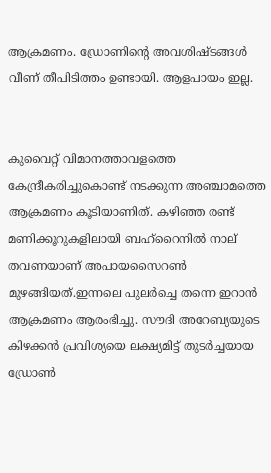ആക്രമണം. ഡ്രോണിന്റെ അവശിഷ്ടങ്ങൾ വീണ് തീപിടിത്തം ഉണ്ടായി. ആളപായം ഇല്ല.


കുവൈറ്റ് വിമാനത്താവളത്തെ കേന്ദ്രീകരിച്ചുകൊണ്ട് നടക്കുന്ന അഞ്ചാമത്തെ ആക്രമണം കൂടിയാണിത്. കഴിഞ്ഞ രണ്ട് മണിക്കൂറുകളിലായി ബഹ്‌റൈനിൽ നാല് തവണയാണ് അപായസൈറൺ മുഴങ്ങിയത്.ഇന്നലെ പുലർച്ചെ തന്നെ ഇറാൻ ആക്രമണം ആരംഭിച്ചു. സൗദി അറേബ്യയുടെ കിഴക്കൻ പ്രവിശ്യയെ ലക്ഷ്യമിട്ട് തുടർച്ചയായ ഡ്രോൺ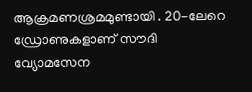ആക്രമണശ്രമമുണ്ടായി . 20-ലേറെ ഡ്രോണുകളാണ് സൗദി വ്യോമസേന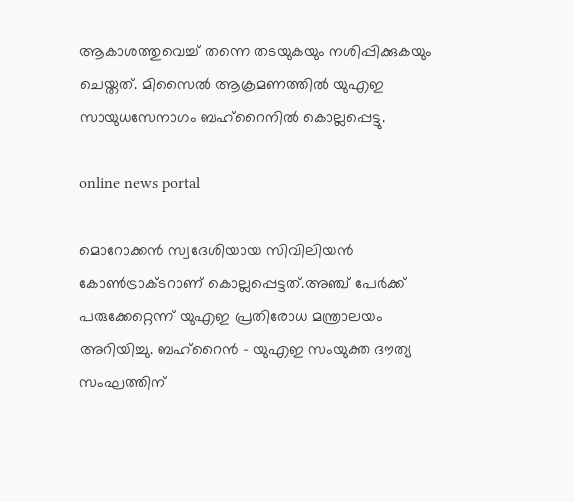ആകാശത്തുവെച്ച് തന്നെ തടയുകയും നശിപ്പിക്കുകയും ചെയ്തത്. മിസൈൽ ആക്രമണത്തിൽ യുഎഇ സായുധസേനാഗം ബഹ്‌റൈനിൽ കൊല്ലപ്പെട്ടു.

online news portal

മൊറോക്കന്‍ സ്വദേശിയായ സിവിലിയന്‍ കോണ്‍ട്രാക്ടറാണ് കൊല്ലപ്പെട്ടത്.അഞ്ച് പേര്‍ക്ക് പരുക്കേറ്റെന്ന് യുഎഇ പ്രതിരോധ മന്ത്രാലയം അറിയിച്ചു. ബഹ്റൈൻ – യുഎഇ സംയുക്ത ദൗത്യ സംഘത്തിന്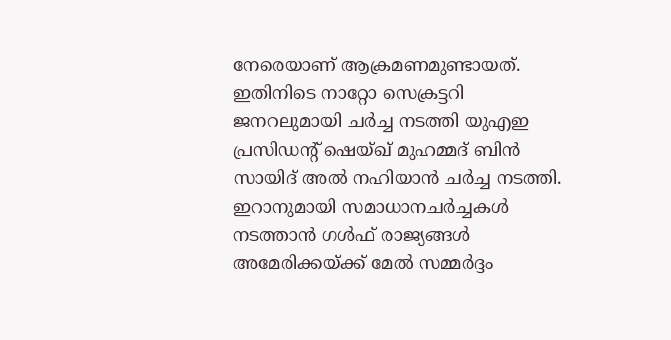നേരെയാണ്‌ ആക്രമണമുണ്ടായത്. ഇതിനിടെ നാറ്റോ സെക്രട്ടറി ജനറലുമായി ചർച്ച നടത്തി യുഎഇ പ്രസിഡന്റ് ഷെയ്ഖ് മുഹമ്മദ്‌ ബിൻ സായിദ് അൽ നഹിയാൻ ചർച്ച നടത്തി. ഇറാനുമായി സമാധാനചർച്ചകൾ നടത്താൻ ഗൾഫ് രാജ്യങ്ങൾ അമേരിക്കയ്ക്ക് മേൽ സമ്മർദ്ദം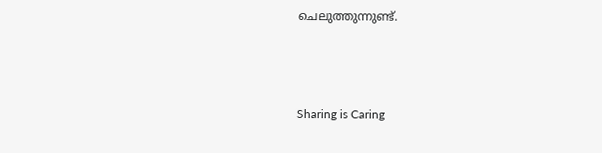ചെലുത്തുന്നുണ്ട്.



Sharing is Caring